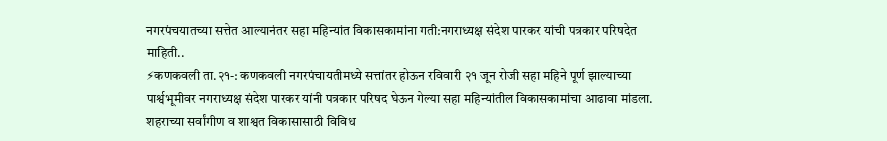नगरपंचयातच्या सत्तेत आल्यानंतर सहा महिन्यांत विकासकामांना गती:नगराध्यक्ष संदेश पारकर यांची पत्रकार परिषदेत माहिती..
⚡कणकवली ता.२१-: कणकवली नगरपंचायतीमध्ये सत्तांतर होऊन रविवारी २१ जून रोजी सहा महिने पूर्ण झाल्याच्या पार्श्वभूमीवर नगराध्यक्ष संदेश पारकर यांनी पत्रकार परिषद घेऊन गेल्या सहा महिन्यांतील विकासकामांचा आढावा मांडला. शहराच्या सर्वांगीण व शाश्वत विकासासाठी विविध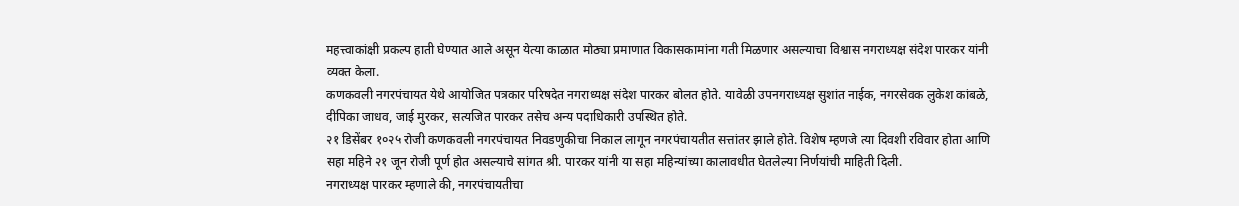महत्त्वाकांक्षी प्रकल्प हाती घेण्यात आले असून येत्या काळात मोठ्या प्रमाणात विकासकामांना गती मिळणार असल्याचा विश्वास नगराध्यक्ष संदेश पारकर यांनी व्यक्त केला.
कणकवली नगरपंचायत येथे आयोजित पत्रकार परिषदेत नगराध्यक्ष संदेश पारकर बोलत होते. यावेळी उपनगराध्यक्ष सुशांत नाईक, नगरसेवक लुकेश कांबळे, दीपिका जाधव, जाई मुरकर, सत्यजित पारकर तसेच अन्य पदाधिकारी उपस्थित होते.
२१ डिसेंबर १०२५ रोजी कणकवली नगरपंचायत निवडणुकीचा निकाल लागून नगरपंचायतीत सत्तांतर झाले होते. विशेष म्हणजे त्या दिवशी रविवार होता आणि सहा महिने २१ जून रोजी पूर्ण होत असल्याचे सांगत श्री. पारकर यांनी या सहा महिन्यांच्या कालावधीत घेतलेल्या निर्णयांची माहिती दिली.
नगराध्यक्ष पारकर म्हणाले की, नगरपंचायतीचा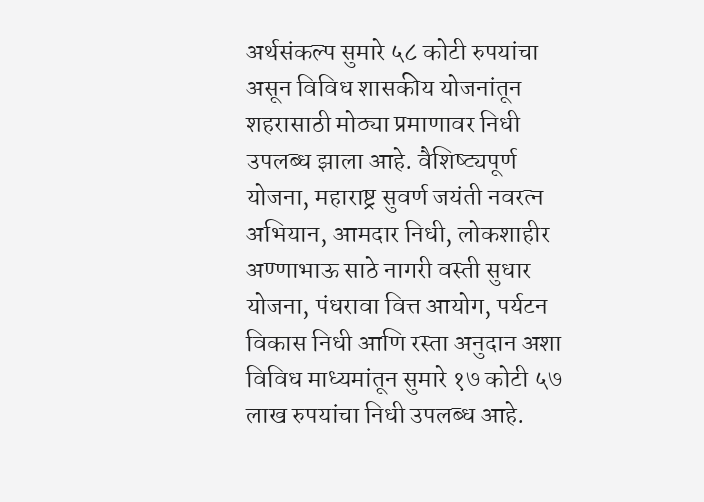अर्थसंकल्प सुमारे ५८ कोटी रुपयांचा असून विविध शासकीय योजनांतून शहरासाठी मोठ्या प्रमाणावर निधी उपलब्ध झाला आहे. वैशिष्ट्यपूर्ण योजना, महाराष्ट्र सुवर्ण जयंती नवरत्न अभियान, आमदार निधी, लोकशाहीर अण्णाभाऊ साठे नागरी वस्ती सुधार योजना, पंधरावा वित्त आयोग, पर्यटन विकास निधी आणि रस्ता अनुदान अशा विविध माध्यमांतून सुमारे १७ कोटी ५७ लाख रुपयांचा निधी उपलब्ध आहे.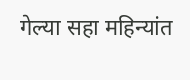गेल्या सहा महिन्यांत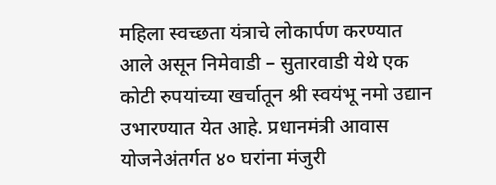महिला स्वच्छता यंत्राचे लोकार्पण करण्यात आले असून निमेवाडी – सुतारवाडी येथे एक कोटी रुपयांच्या खर्चातून श्री स्वयंभू नमो उद्यान उभारण्यात येत आहे. प्रधानमंत्री आवास योजनेअंतर्गत ४० घरांना मंजुरी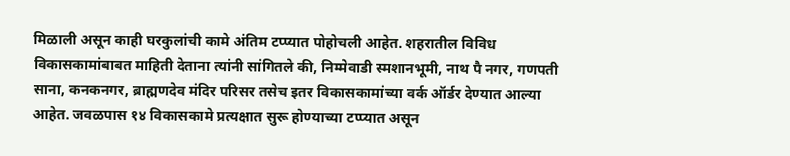मिळाली असून काही घरकुलांची कामे अंतिम टप्प्यात पोहोचली आहेत. शहरातील विविध विकासकामांबाबत माहिती देताना त्यांनी सांगितले की, निम्मेवाडी स्मशानभूमी, नाथ पै नगर, गणपती साना, कनकनगर, ब्राह्मणदेव मंदिर परिसर तसेच इतर विकासकामांच्या वर्क ऑर्डर देण्यात आल्या आहेत. जवळपास १४ विकासकामे प्रत्यक्षात सुरू होण्याच्या टप्प्यात असून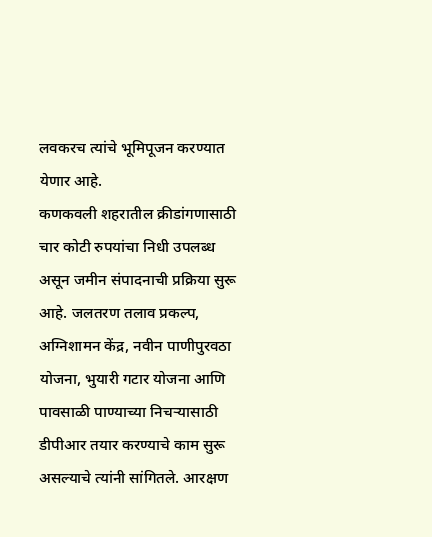लवकरच त्यांचे भूमिपूजन करण्यात येणार आहे.
कणकवली शहरातील क्रीडांगणासाठी चार कोटी रुपयांचा निधी उपलब्ध असून जमीन संपादनाची प्रक्रिया सुरू आहे. जलतरण तलाव प्रकल्प, अग्निशामन केंद्र, नवीन पाणीपुरवठा योजना, भुयारी गटार योजना आणि पावसाळी पाण्याच्या निचऱ्यासाठी डीपीआर तयार करण्याचे काम सुरू असल्याचे त्यांनी सांगितले. आरक्षण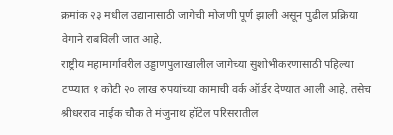क्रमांक २३ मधील उद्यानासाठी जागेची मोजणी पूर्ण झाली असून पुढील प्रक्रिया वेगाने राबविली जात आहे.
राष्ट्रीय महामार्गावरील उड्डाणपुलाखालील जागेच्या सुशोभीकरणासाठी पहिल्या टप्प्यात १ कोटी २० लाख रुपयांच्या कामाची वर्क ऑर्डर देण्यात आली आहे. तसेच श्रीधरराव नाईक चौक ते मंजुनाथ हॉटेल परिसरातील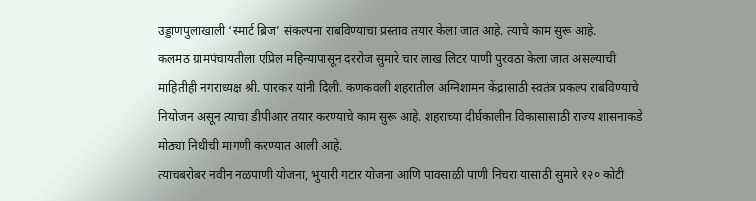उड्डाणपुलाखाली ‘स्मार्ट ब्रिज’ संकल्पना राबविण्याचा प्रस्ताव तयार केला जात आहे. त्याचे काम सुरू आहे.
कलमठ ग्रामपंचायतीला एप्रिल महिन्यापासून दररोज सुमारे चार लाख लिटर पाणी पुरवठा केला जात असल्याची माहितीही नगराध्यक्ष श्री. पारकर यांनी दिली. कणकवली शहरातील अग्निशामन केंद्रासाठी स्वतंत्र प्रकल्प राबविण्याचे नियोजन असून त्याचा डीपीआर तयार करण्याचे काम सुरू आहे. शहराच्या दीर्घकालीन विकासासाठी राज्य शासनाकडे मोठ्या निधीची मागणी करण्यात आली आहे.
त्याचबरोबर नवीन नळपाणी योजना, भुयारी गटार योजना आणि पावसाळी पाणी निचरा यासाठी सुमारे १२० कोटी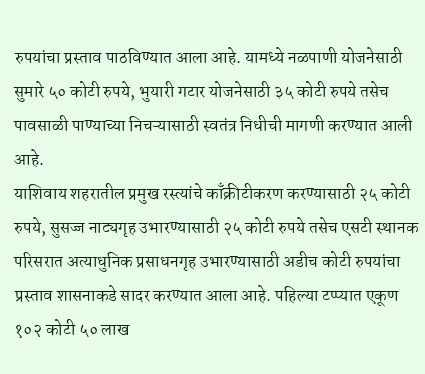रुपयांचा प्रस्ताव पाठविण्यात आला आहे. यामध्ये नळपाणी योजनेसाठी सुमारे ५० कोटी रुपये, भुयारी गटार योजनेसाठी ३५ कोटी रुपये तसेच पावसाळी पाण्याच्या निचऱ्यासाठी स्वतंत्र निधीची मागणी करण्यात आली आहे.
याशिवाय शहरातील प्रमुख रस्त्यांचे काँक्रीटीकरण करण्यासाठी २५ कोटी रुपये, सुसज्ज नाट्यगृह उभारण्यासाठी २५ कोटी रुपये तसेच एसटी स्थानक परिसरात अत्याधुनिक प्रसाधनगृह उभारण्यासाठी अडीच कोटी रुपयांचा प्रस्ताव शासनाकडे सादर करण्यात आला आहे. पहिल्या टप्प्यात एकूण १०२ कोटी ५० लाख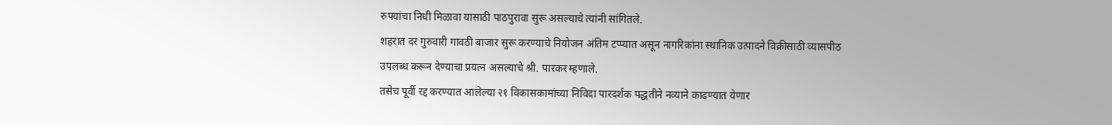रुपयांचा निधी मिळावा यासाठी पाठपुरावा सुरू असल्याचे त्यांनी सांगितले.
शहरात दर गुरुवारी गावठी बाजार सुरू करण्याचे नियोजन अंतिम टप्प्यात असून नागरिकांना स्थानिक उत्पादने विक्रीसाठी व्यासपीठ उपलब्ध करून देण्याचा प्रयत्न असल्याचे श्री. पारकर म्हणाले.
तसेच पूर्वी रद्द करण्यात आलेल्या २१ विकासकामांच्या निविदा पारदर्शक पद्धतीने नव्याने काढण्यात येणार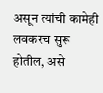असून त्यांची कामेही लवकरच सुरू होतील, असे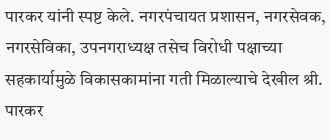पारकर यांनी स्पष्ट केले. नगरपंचायत प्रशासन, नगरसेवक, नगरसेविका, उपनगराध्यक्ष तसेच विरोधी पक्षाच्या सहकार्यामुळे विकासकामांना गती मिळाल्याचे देखील श्री. पारकर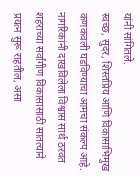यांनी सांगितले.
स्वच्छ, सुंदर, शिस्तप्रिय आणि विकासाभिमुख कणकवली घडविण्याचा आमचा संकल्प आहे. नागरिकांनी दाखविलेला विश्वास सार्थ ठरवत शहराच्या सर्वांगीण विकासासाठी सातत्याने प्रयत्न सुरू राहतील, असा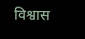विश्वास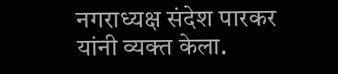नगराध्यक्ष संदेश पारकर यांनी व्यक्त केला.